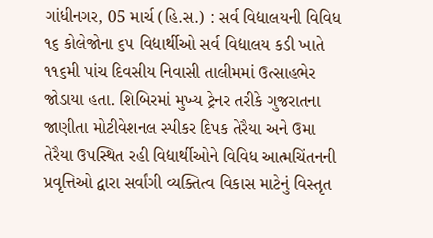ગાંધીનગર, 05 માર્ચ (હિ.સ.) : સર્વ વિદ્યાલયની વિવિધ ૧૬ કોલેજોના ૬૫ વિદ્યાર્થીઓ સર્વ વિદ્યાલય કડી ખાતે ૧૧૬મી પાંચ દિવસીય નિવાસી તાલીમમાં ઉત્સાહભેર જોડાયા હતા. શિબિરમાં મુખ્ય ટ્રેનર તરીકે ગુજરાતના જાણીતા મોટીવેશનલ સ્પીકર દિપક તેરૈયા અને ઉમા તેરૈયા ઉપસ્થિત રહી વિદ્યાર્થીઓને વિવિધ આત્મચિંતનની પ્રવૃત્તિઓ દ્વારા સર્વાંગી વ્યક્તિત્વ વિકાસ માટેનું વિસ્તૃત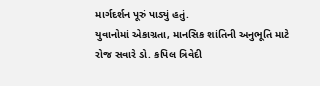માર્ગદર્શન પૂરું પાડ્યું હતું.
યુવાનોમાં એકાગ્રતા, માનસિક શાંતિની અનુભૂતિ માટે રોજ સવારે ડો. કપિલ ત્રિવેદી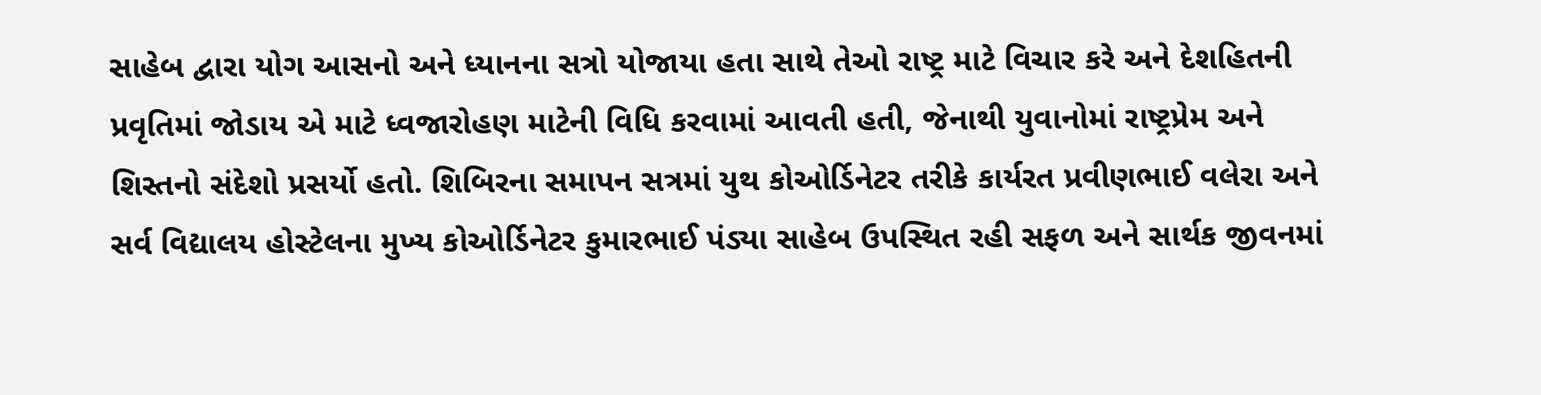સાહેબ દ્વારા યોગ આસનો અને ધ્યાનના સત્રો યોજાયા હતા સાથે તેઓ રાષ્ટ્ર માટે વિચાર કરે અને દેશહિતની પ્રવૃતિમાં જોડાય એ માટે ધ્વજારોહણ માટેની વિધિ કરવામાં આવતી હતી, જેનાથી યુવાનોમાં રાષ્ટ્રપ્રેમ અને શિસ્તનો સંદેશો પ્રસર્યો હતો. શિબિરના સમાપન સત્રમાં યુથ કોઓર્ડિનેટર તરીકે કાર્યરત પ્રવીણભાઈ વલેરા અને સર્વ વિદ્યાલય હોસ્ટેલના મુખ્ય કોઓર્ડિનેટર કુમારભાઈ પંડ્યા સાહેબ ઉપસ્થિત રહી સફળ અને સાર્થક જીવનમાં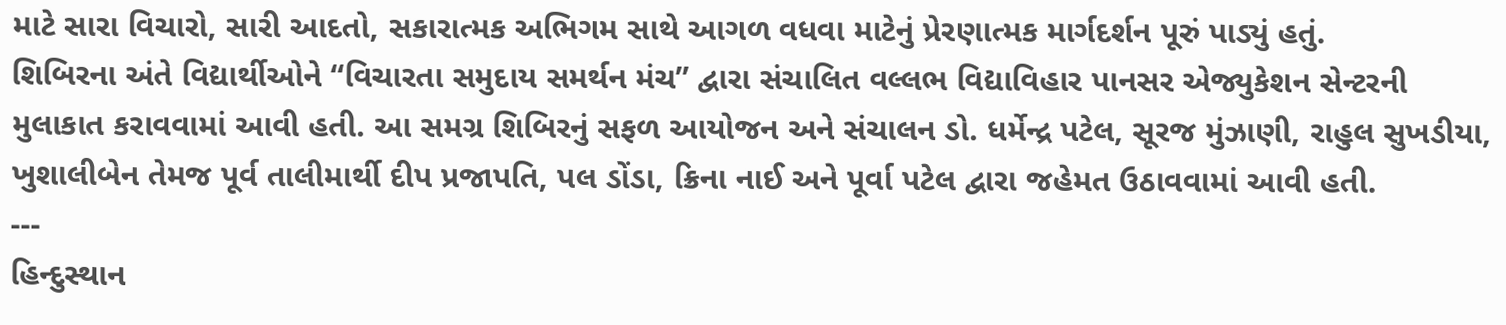માટે સારા વિચારો, સારી આદતો, સકારાત્મક અભિગમ સાથે આગળ વધવા માટેનું પ્રેરણાત્મક માર્ગદર્શન પૂરું પાડ્યું હતું.
શિબિરના અંતે વિદ્યાર્થીઓને “વિચારતા સમુદાય સમર્થન મંચ” દ્વારા સંચાલિત વલ્લભ વિદ્યાવિહાર પાનસર એજ્યુકેશન સેન્ટરની મુલાકાત કરાવવામાં આવી હતી. આ સમગ્ર શિબિરનું સફળ આયોજન અને સંચાલન ડો. ધર્મેન્દ્ર પટેલ, સૂરજ મુંઝાણી, રાહુલ સુખડીયા, ખુશાલીબેન તેમજ પૂર્વ તાલીમાર્થી દીપ પ્રજાપતિ, પલ ડોંડા, ક્રિના નાઈ અને પૂર્વા પટેલ દ્વારા જહેમત ઉઠાવવામાં આવી હતી.
---
હિન્દુસ્થાન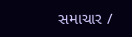સમાચાર /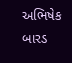અભિષેક બારડ